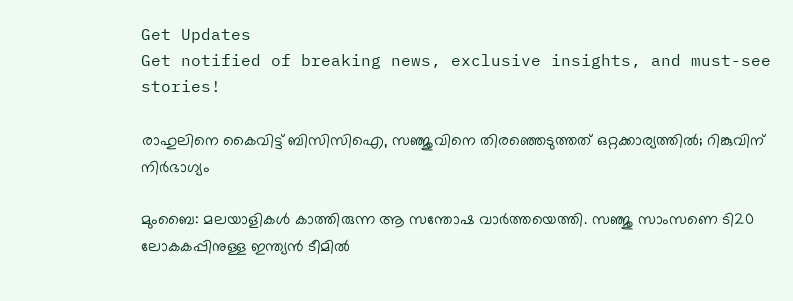Get Updates
Get notified of breaking news, exclusive insights, and must-see stories!

രാഹുലിനെ കൈവിട്ട് ബിസിസിഐ, സഞ്ജുവിനെ തിരഞ്ഞെടുത്തത് ഒറ്റക്കാര്യത്തില്‍; റിങ്കുവിന് നിര്‍ഭാഗ്യം

മുംബൈ: മലയാളികള്‍ കാത്തിരുന്ന ആ സന്തോഷ വാര്‍ത്തയെത്തി. സഞ്ജു സാംസണെ ടി20 ലോകകപ്പിനുള്ള ഇന്ത്യന്‍ ടീമില്‍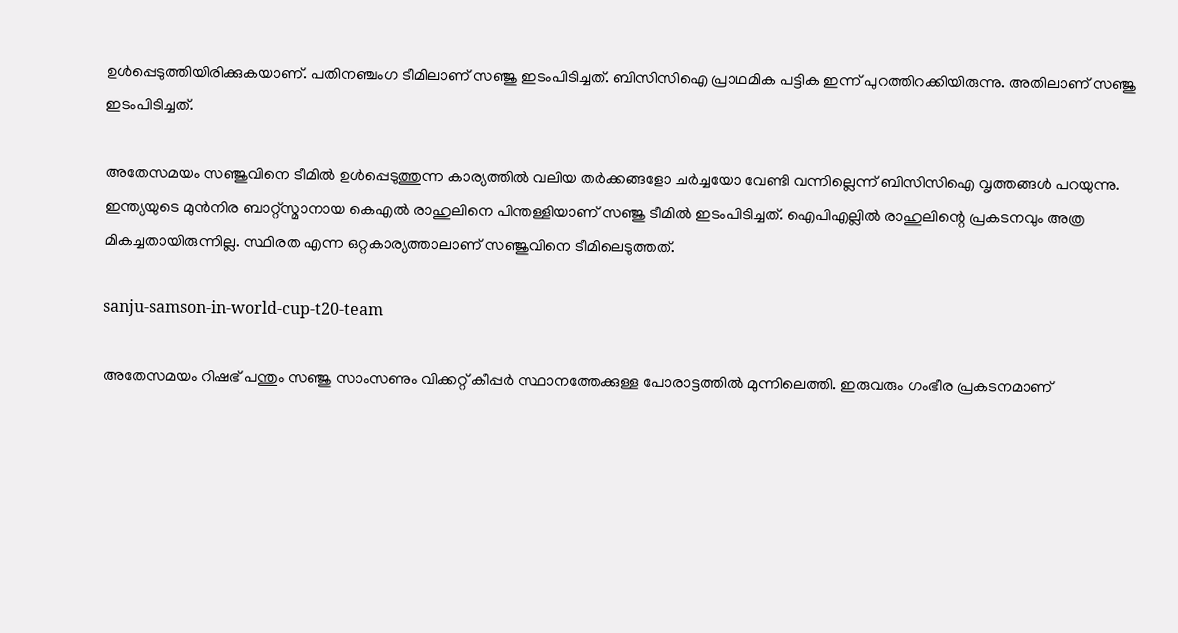ഉള്‍പ്പെടുത്തിയിരിക്കുകയാണ്. പതിനഞ്ചംഗ ടീമിലാണ് സഞ്ജു ഇടംപിടിച്ചത്. ബിസിസിഐ പ്രാഥമിക പട്ടിക ഇന്ന് പുറത്തിറക്കിയിരുന്നു. അതിലാണ് സഞ്ജു ഇടംപിടിച്ചത്.

അതേസമയം സഞ്ജുവിനെ ടീമില്‍ ഉള്‍പ്പെടുത്തുന്ന കാര്യത്തില്‍ വലിയ തര്‍ക്കങ്ങളോ ചര്‍ച്ചയോ വേണ്ടി വന്നില്ലെന്ന് ബിസിസിഐ വൃത്തങ്ങള്‍ പറയുന്നു. ഇന്ത്യയുടെ മുന്‍നിര ബാറ്റ്‌സ്മാനായ കെഎല്‍ രാഹുലിനെ പിന്തള്ളിയാണ് സഞ്ജു ടീമില്‍ ഇടംപിടിച്ചത്. ഐപിഎല്ലില്‍ രാഹുലിന്റെ പ്രകടനവും അത്ര മികച്ചതായിരുന്നില്ല. സ്ഥിരത എന്ന ഒറ്റകാര്യത്താലാണ് സഞ്ജുവിനെ ടീമിലെടുത്തത്.

sanju-samson-in-world-cup-t20-team

അതേസമയം റിഷഭ് പന്തും സഞ്ജു സാംസണും വിക്കറ്റ് കീപ്പര്‍ സ്ഥാനത്തേക്കുള്ള പോരാട്ടത്തില്‍ മുന്നിലെത്തി. ഇരുവരും ഗംഭീര പ്രകടനമാണ്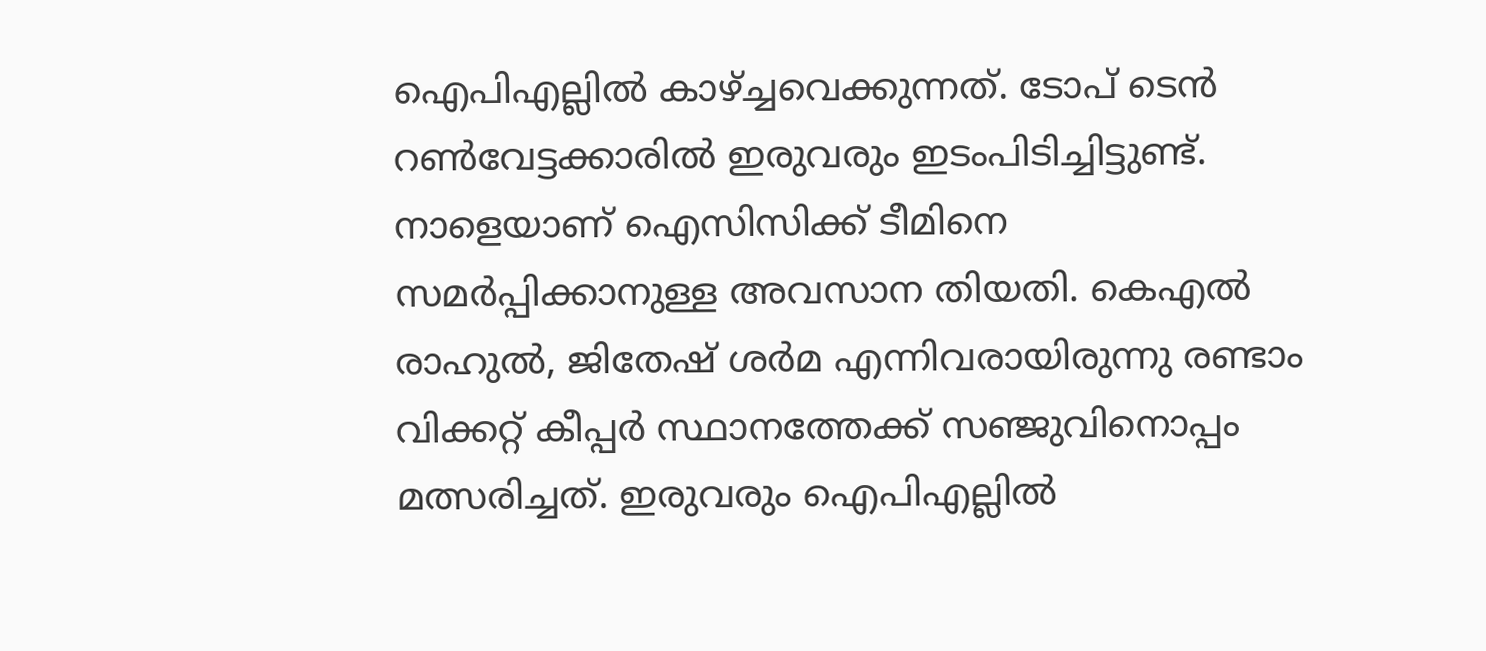ഐപിഎല്ലില്‍ കാഴ്ച്ചവെക്കുന്നത്. ടോപ് ടെന്‍ റണ്‍വേട്ടക്കാരില്‍ ഇരുവരും ഇടംപിടിച്ചിട്ടുണ്ട്. നാളെയാണ് ഐസിസിക്ക് ടീമിനെ സമര്‍പ്പിക്കാനുള്ള അവസാന തിയതി. കെഎല്‍ രാഹുല്‍, ജിതേഷ് ശര്‍മ എന്നിവരായിരുന്നു രണ്ടാം വിക്കറ്റ് കീപ്പര്‍ സ്ഥാനത്തേക്ക് സഞ്ജുവിനൊപ്പം മത്സരിച്ചത്. ഇരുവരും ഐപിഎല്ലില്‍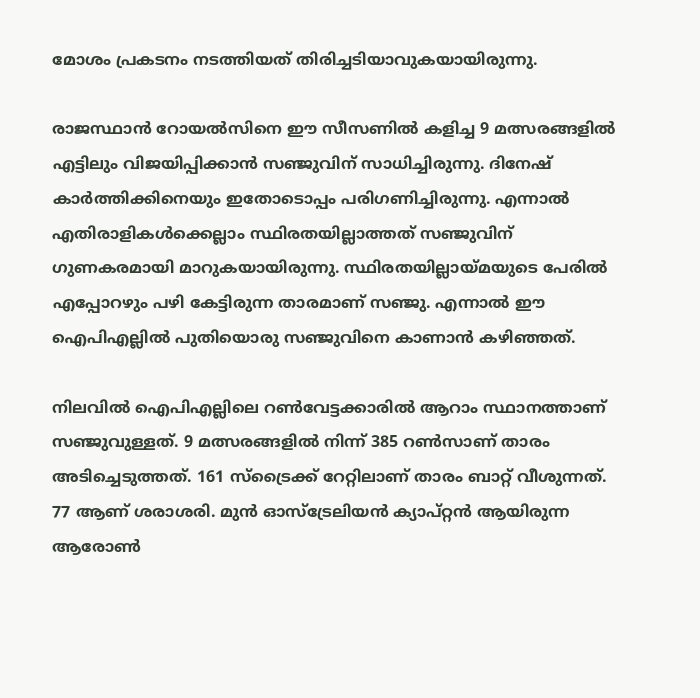മോശം പ്രകടനം നടത്തിയത് തിരിച്ചടിയാവുകയായിരുന്നു.

രാജസ്ഥാന്‍ റോയല്‍സിനെ ഈ സീസണില്‍ കളിച്ച 9 മത്സരങ്ങളില്‍ എട്ടിലും വിജയിപ്പിക്കാന്‍ സഞ്ജുവിന് സാധിച്ചിരുന്നു. ദിനേഷ് കാര്‍ത്തിക്കിനെയും ഇതോടൊപ്പം പരിഗണിച്ചിരുന്നു. എന്നാല്‍ എതിരാളികള്‍ക്കെല്ലാം സ്ഥിരതയില്ലാത്തത് സഞ്ജുവിന് ഗുണകരമായി മാറുകയായിരുന്നു. സ്ഥിരതയില്ലായ്മയുടെ പേരില്‍ എപ്പോറഴും പഴി കേട്ടിരുന്ന താരമാണ് സഞ്ജു. എന്നാല്‍ ഈ ഐപിഎല്ലില്‍ പുതിയൊരു സഞ്ജുവിനെ കാണാന്‍ കഴിഞ്ഞത്.

നിലവില്‍ ഐപിഎല്ലിലെ റണ്‍വേട്ടക്കാരില്‍ ആറാം സ്ഥാനത്താണ് സഞ്ജുവുള്ളത്. 9 മത്സരങ്ങളില്‍ നിന്ന് 385 റണ്‍സാണ് താരം അടിച്ചെടുത്തത്. 161 സ്‌ട്രൈക്ക് റേറ്റിലാണ് താരം ബാറ്റ് വീശുന്നത്. 77 ആണ് ശരാശരി. മുന്‍ ഓസ്‌ട്രേലിയന്‍ ക്യാപ്റ്റന്‍ ആയിരുന്ന ആരോണ്‍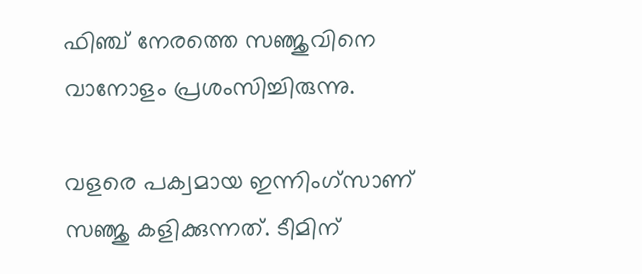ഫിഞ്ച് നേരത്തെ സഞ്ജുവിനെ വാനോളം പ്രശംസിച്ചിരുന്നു.

വളരെ പക്വമായ ഇന്നിംഗ്‌സാണ് സഞ്ജു കളിക്കുന്നത്. ടീമിന്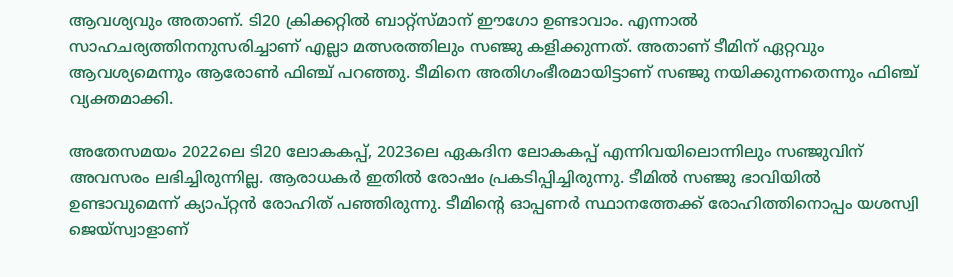ആവശ്യവും അതാണ്. ടി20 ക്രിക്കറ്റില്‍ ബാറ്റ്‌സ്മാന് ഈഗോ ഉണ്ടാവാം. എന്നാല്‍ സാഹചര്യത്തിനനുസരിച്ചാണ് എല്ലാ മത്സരത്തിലും സഞ്ജു കളിക്കുന്നത്. അതാണ് ടീമിന് ഏറ്റവും ആവശ്യമെന്നും ആരോണ്‍ ഫിഞ്ച് പറഞ്ഞു. ടീമിനെ അതിഗംഭീരമായിട്ടാണ് സഞ്ജു നയിക്കുന്നതെന്നും ഫിഞ്ച് വ്യക്തമാക്കി.

അതേസമയം 2022ലെ ടി20 ലോകകപ്പ്, 2023ലെ ഏകദിന ലോകകപ്പ് എന്നിവയിലൊന്നിലും സഞ്ജുവിന് അവസരം ലഭിച്ചിരുന്നില്ല. ആരാധകര്‍ ഇതില്‍ രോഷം പ്രകടിപ്പിച്ചിരുന്നു. ടീമില്‍ സഞ്ജു ഭാവിയില്‍ ഉണ്ടാവുമെന്ന് ക്യാപ്റ്റന്‍ രോഹിത് പഞ്ഞിരുന്നു. ടീമിന്റെ ഓപ്പണര്‍ സ്ഥാനത്തേക്ക് രോഹിത്തിനൊപ്പം യശസ്വി ജെയ്‌സ്വാളാണ്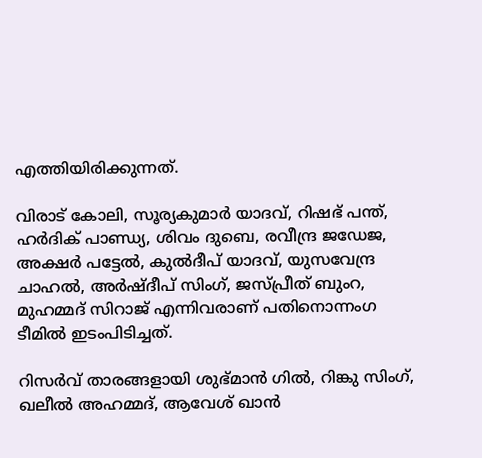എത്തിയിരിക്കുന്നത്.

വിരാട് കോലി, സൂര്യകുമാര്‍ യാദവ്, റിഷഭ് പന്ത്, ഹര്‍ദിക് പാണ്ഡ്യ, ശിവം ദുബെ, രവീന്ദ്ര ജഡേജ, അക്ഷര്‍ പട്ടേല്‍, കുല്‍ദീപ് യാദവ്, യുസവേന്ദ്ര ചാഹല്‍, അര്‍ഷ്ദീപ് സിംഗ്, ജസ്പ്രീത് ബുംറ, മുഹമ്മദ് സിറാജ് എന്നിവരാണ് പതിനൊന്നംഗ ടീമില്‍ ഇടംപിടിച്ചത്.

റിസര്‍വ് താരങ്ങളായി ശുഭ്മാന്‍ ഗില്‍, റിങ്കു സിംഗ്, ഖലീല്‍ അഹമ്മദ്, ആവേശ് ഖാന്‍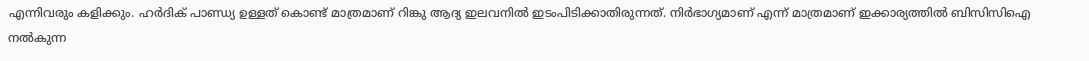എന്നിവരും കളിക്കും. ഹര്‍ദിക് പാണ്ഡ്യ ഉള്ളത് കൊണ്ട് മാത്രമാണ് റിങ്കു ആദ്യ ഇലവനില്‍ ഇടംപിടിക്കാതിരുന്നത്. നിര്‍ഭാഗ്യമാണ് എന്ന് മാത്രമാണ് ഇക്കാര്യത്തില്‍ ബിസിസിഐ നല്‍കുന്ന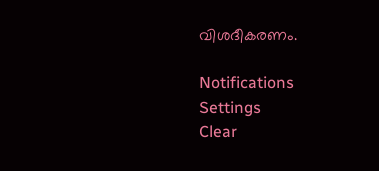വിശദീകരണം.

Notifications
Settings
Clear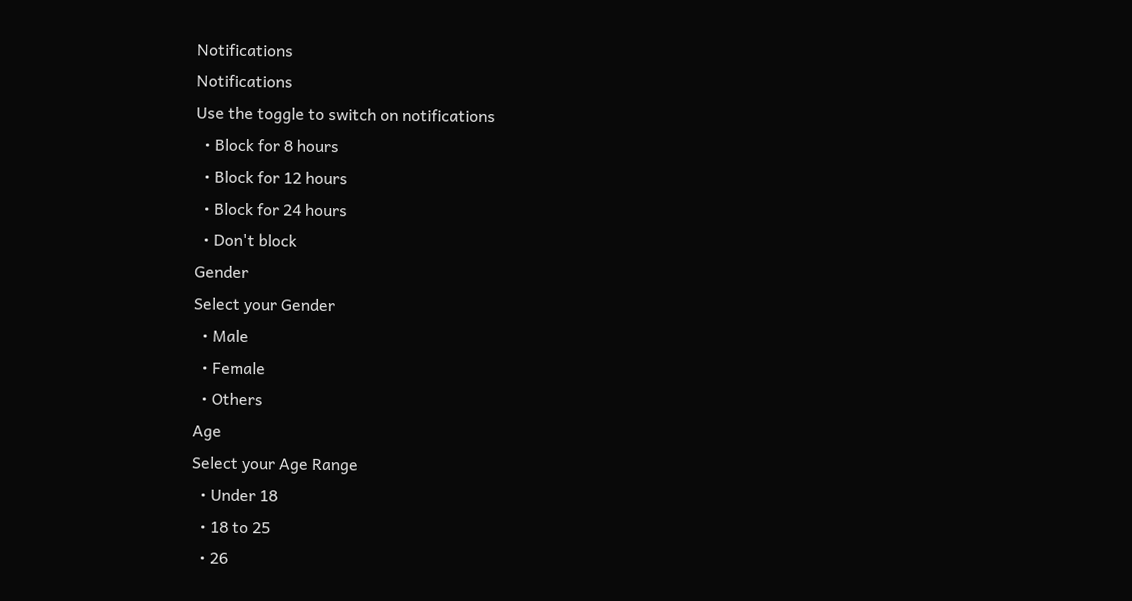Notifications
Notifications
Use the toggle to switch on notifications
  • Block for 8 hours
  • Block for 12 hours
  • Block for 24 hours
  • Don't block
Gender
Select your Gender
  • Male
  • Female
  • Others
Age
Select your Age Range
  • Under 18
  • 18 to 25
  • 26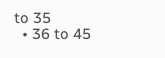to 35
  • 36 to 45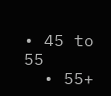• 45 to 55
  • 55+